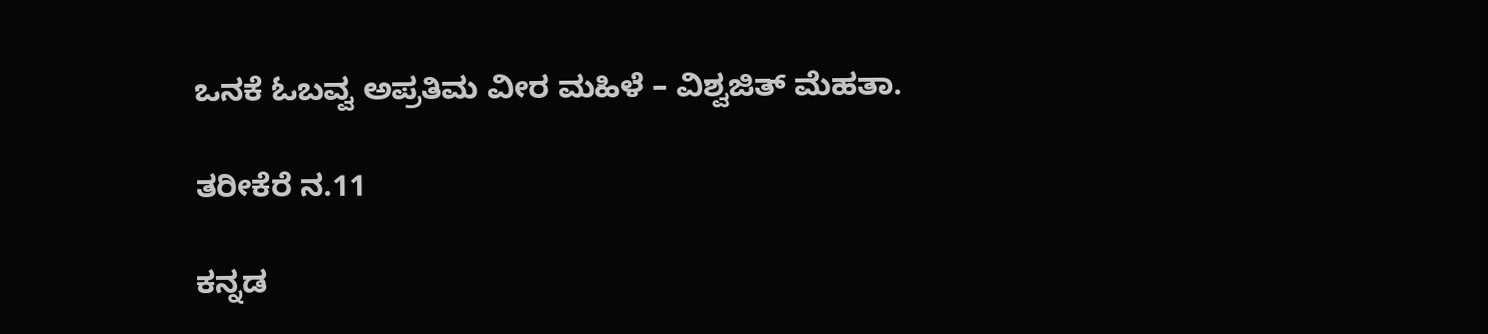ಒನಕೆ ಓಬವ್ವ ಅಪ್ರತಿಮ ವೀರ ಮಹಿಳೆ – ವಿಶ್ವಜಿತ್ ಮೆಹತಾ.

ತರೀಕೆರೆ ನ.11

ಕನ್ನಡ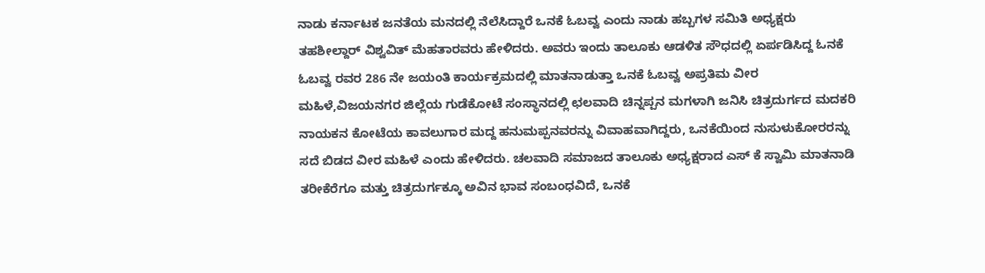ನಾಡು ಕರ್ನಾಟಕ ಜನತೆಯ ಮನದಲ್ಲಿ ನೆಲೆಸಿದ್ದಾರೆ ಒನಕೆ ಓಬವ್ವ ಎಂದು ನಾಡು ಹಬ್ಬಗಳ ಸಮಿತಿ ಅಧ್ಯಕ್ಷರು ತಹಶೀಲ್ದಾರ್ ವಿಶ್ವವಿತ್ ಮೆಹತಾರವರು ಹೇಳಿದರು. ಅವರು ಇಂದು ತಾಲೂಕು ಆಡಳಿತ ಸೌಧದಲ್ಲಿ ಏರ್ಪಡಿಸಿದ್ದ ಓನಕೆ ಓಬವ್ವ ರವರ 286 ನೇ ಜಯಂತಿ ಕಾರ್ಯಕ್ರಮದಲ್ಲಿ ಮಾತನಾಡುತ್ತಾ ಒನಕೆ ಓಬವ್ವ ಅಪ್ರತಿಮ ವೀರ ಮಹಿಳೆ,ವಿಜಯನಗರ ಜಿಲ್ಲೆಯ ಗುಡೆಕೋಟೆ ಸಂಸ್ಥಾನದಲ್ಲಿ ಛಲವಾದಿ ಚಿನ್ನಪ್ಪನ ಮಗಳಾಗಿ ಜನಿಸಿ ಚಿತ್ರದುರ್ಗದ ಮದಕರಿ ನಾಯಕನ ಕೋಟೆಯ ಕಾವಲುಗಾರ ಮದ್ದ ಹನುಮಪ್ಪನವರನ್ನು ವಿವಾಹವಾಗಿದ್ದರು, ಒನಕೆಯಿಂದ ನುಸುಳುಕೋರರನ್ನು ಸದೆ ಬಿಡದ ವೀರ ಮಹಿಳೆ ಎಂದು ಹೇಳಿದರು. ಚಲವಾದಿ ಸಮಾಜದ ತಾಲೂಕು ಅಧ್ಯಕ್ಷರಾದ ಎಸ್ ಕೆ ಸ್ವಾಮಿ ಮಾತನಾಡಿ ತರೀಕೆರೆಗೂ ಮತ್ತು ಚಿತ್ರದುರ್ಗಕ್ಕೂ ಅವಿನ ಭಾವ ಸಂಬಂಧವಿದೆ, ಒನಕೆ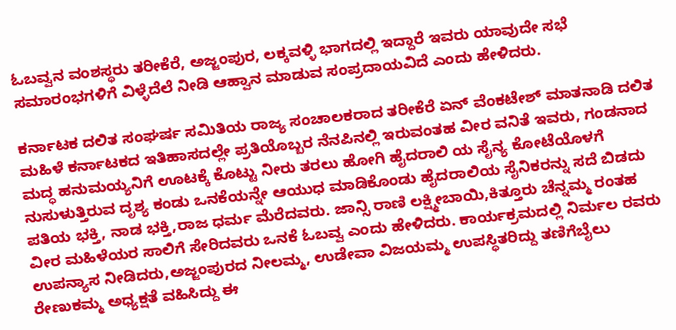ಓಬವ್ವನ ವಂಶಸ್ಥರು ತರೀಕೆರೆ, ಅಜ್ಜಂಪುರ, ಲಕ್ಕವಳ್ಳಿ ಭಾಗದಲ್ಲಿ ಇದ್ದಾರೆ ಇವರು ಯಾವುದೇ ಸಭೆ ಸಮಾರಂಭಗಳಿಗೆ ವಿಳ್ಳೆದೆಲೆ ನೀಡಿ ಆಹ್ವಾನ ಮಾಡುವ ಸಂಪ್ರದಾಯವಿದೆ ಎಂದು ಹೇಳಿದರು.

ಕರ್ನಾಟಕ ದಲಿತ ಸಂಘರ್ಷ ಸಮಿತಿಯ ರಾಜ್ಯ ಸಂಚಾಲಕರಾದ ತರೀಕೆರೆ ಏನ್ ವೆಂಕಟೇಶ್ ಮಾತನಾಡಿ ದಲಿತ ಮಹಿಳೆ ಕರ್ನಾಟಕದ ಇತಿಹಾಸದಲ್ಲೇ ಪ್ರತಿಯೊಬ್ಬರ ನೆನಪಿನಲ್ಲಿ ಇರುವಂತಹ ವೀರ ವನಿತೆ ಇವರು, ಗಂಡನಾದ ಮದ್ಧ ಹನುಮಯ್ಯನಿಗೆ ಊಟಕ್ಕೆ ಕೊಟ್ಟು ನೀರು ತರಲು ಹೋಗಿ ಹೈದರಾಲಿ ಯ ಸೈನ್ಯ ಕೋಟೆಯೊಳಗೆ ನುಸುಳುತ್ತಿರುವ ದೃಶ್ಯ ಕಂಡು ಒನಕೆಯನ್ನೇ ಆಯುಧ ಮಾಡಿಕೊಂಡು ಹೈದರಾಲಿಯ ಸೈನಿಕರನ್ನು ಸದೆ ಬಿಡದು ಪತಿಯ ಭಕ್ತಿ, ನಾಡ ಭಕ್ತಿ,ರಾಜ ಧರ್ಮ ಮೆರೆದವರು. ಜಾನ್ಸಿ ರಾಣಿ ಲಕ್ಷ್ಮೀಬಾಯಿ,ಕಿತ್ತೂರು ಚೆನ್ನಮ್ಮ ರಂತಹ ವೀರ ಮಹಿಳೆಯರ ಸಾಲಿಗೆ ಸೇರಿದವರು ಒನಕೆ ಓಬವ್ವ ಎಂದು ಹೇಳಿದರು. ಕಾರ್ಯಕ್ರಮದಲ್ಲಿ ನಿರ್ಮಲ ರವರು ಉಪನ್ಯಾಸ ನೀಡಿದರು,ಅಜ್ಜಂಪುರದ ನೀಲಮ್ಮ, ಉಡೇವಾ ವಿಜಯಮ್ಮ ಉಪಸ್ಥಿತರಿದ್ದು ತಣಿಗೆಬೈಲು ರೇಣುಕಮ್ಮ ಅಧ್ಯಕ್ಷತೆ ವಹಿಸಿದ್ದು ಈ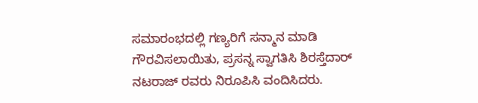ಸಮಾರಂಭದಲ್ಲಿ ಗಣ್ಯರಿಗೆ ಸನ್ಮಾನ ಮಾಡಿ ಗೌರವಿಸಲಾಯಿತು, ಪ್ರಸನ್ನ ಸ್ವಾಗತಿಸಿ ಶಿರಸ್ತೆದಾರ್ ನಟರಾಜ್ ರವರು ನಿರೂಪಿಸಿ ವಂದಿಸಿದರು.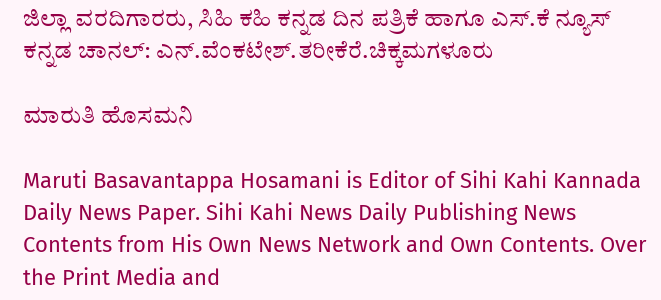ಜಿಲ್ಲಾ ವರದಿಗಾರರು, ಸಿಹಿ ಕಹಿ ಕನ್ನಡ ದಿನ ಪತ್ರಿಕೆ ಹಾಗೂ ಎಸ್.ಕೆ ನ್ಯೂಸ್ ಕನ್ನಡ ಚಾನಲ್: ಎನ್.ವೆಂಕಟೇಶ್.ತರೀಕೆರೆ.ಚಿಕ್ಕಮಗಳೂರು

ಮಾರುತಿ ಹೊಸಮನಿ

Maruti Basavantappa Hosamani is Editor of Sihi Kahi Kannada Daily News Paper. Sihi Kahi News Daily Publishing News Contents from His Own News Network and Own Contents. Over the Print Media and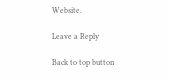Website.

Leave a Reply

Back to top button